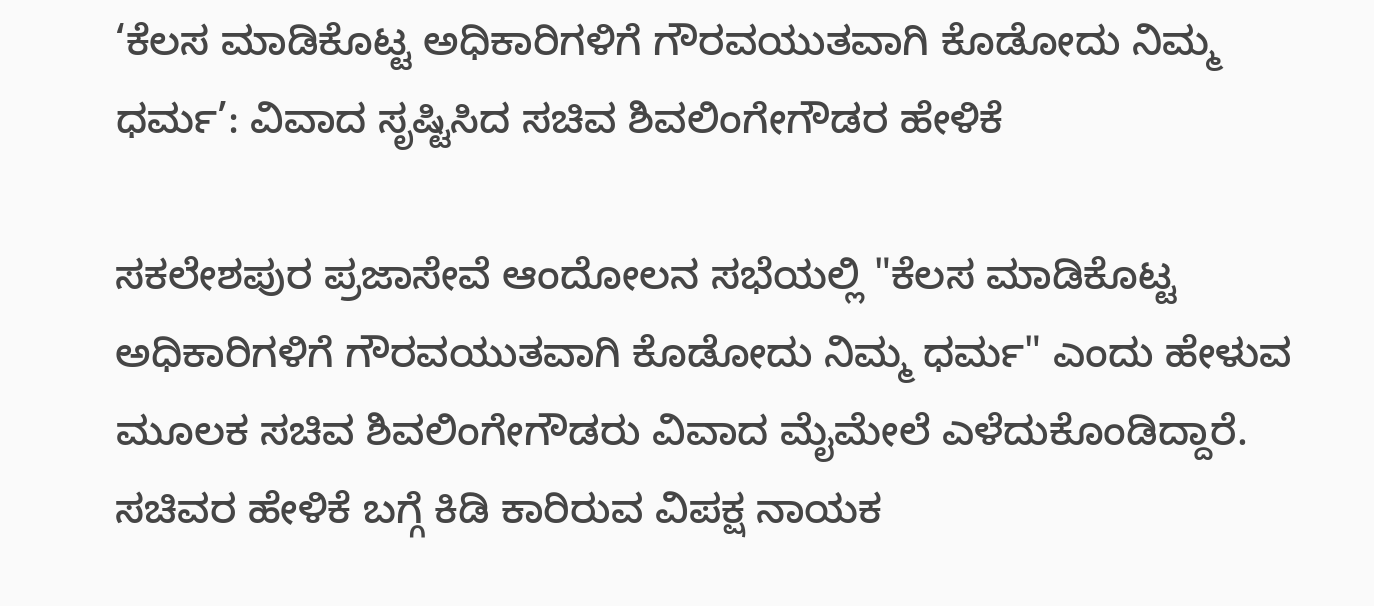‘ಕೆಲಸ ಮಾಡಿಕೊಟ್ಟ ಅಧಿಕಾರಿಗಳಿಗೆ ಗೌರವಯುತವಾಗಿ ಕೊಡೋದು ನಿಮ್ಮ ಧರ್ಮ’: ವಿವಾದ ಸೃಷ್ಟಿಸಿದ ಸಚಿವ ಶಿವಲಿಂಗೇಗೌಡರ ಹೇಳಿಕೆ

ಸಕಲೇಶಪುರ ಪ್ರಜಾಸೇವೆ ಆಂದೋಲನ ಸಭೆಯಲ್ಲಿ "ಕೆಲಸ ಮಾಡಿಕೊಟ್ಟ ಅಧಿಕಾರಿಗಳಿಗೆ ಗೌರವಯುತವಾಗಿ ಕೊಡೋದು ನಿಮ್ಮ ಧರ್ಮ" ಎಂದು ಹೇಳುವ ಮೂಲಕ ಸಚಿವ ಶಿವಲಿಂಗೇಗೌಡರು ವಿವಾದ ಮೈಮೇಲೆ ಎಳೆದುಕೊಂಡಿದ್ದಾರೆ. ಸಚಿವರ ಹೇಳಿಕೆ ಬಗ್ಗೆ ಕಿಡಿ ಕಾರಿರುವ ವಿಪಕ್ಷ ನಾಯಕ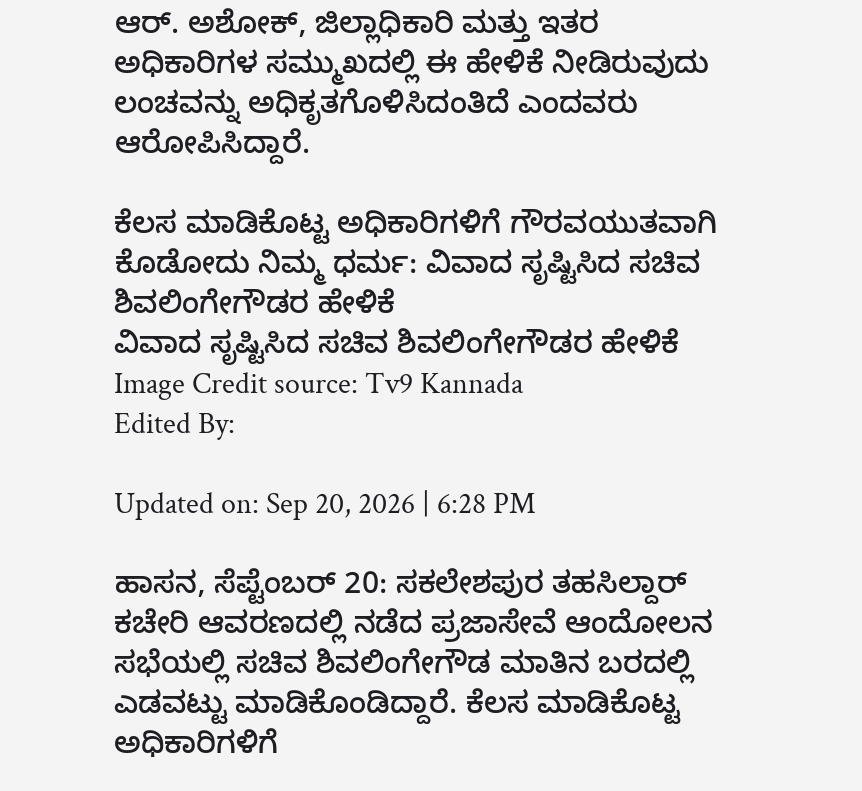ಆರ್. ಅಶೋಕ್, ಜಿಲ್ಲಾಧಿಕಾರಿ ಮತ್ತು ಇತರ ಅಧಿಕಾರಿಗಳ ಸಮ್ಮುಖದಲ್ಲಿ ಈ ಹೇಳಿಕೆ ನೀಡಿರುವುದು ಲಂಚವನ್ನು ಅಧಿಕೃತಗೊಳಿಸಿದಂತಿದೆ ಎಂದವರು ಆರೋಪಿಸಿದ್ದಾರೆ.

ಕೆಲಸ ಮಾಡಿಕೊಟ್ಟ ಅಧಿಕಾರಿಗಳಿಗೆ ಗೌರವಯುತವಾಗಿ ಕೊಡೋದು ನಿಮ್ಮ ಧರ್ಮ: ವಿವಾದ ಸೃಷ್ಟಿಸಿದ ಸಚಿವ ಶಿವಲಿಂಗೇಗೌಡರ ಹೇಳಿಕೆ
ವಿವಾದ ಸೃಷ್ಟಿಸಿದ ಸಚಿವ ಶಿವಲಿಂಗೇಗೌಡರ ಹೇಳಿಕೆ
Image Credit source: Tv9 Kannada
Edited By:

Updated on: Sep 20, 2026 | 6:28 PM

ಹಾಸನ, ಸೆಪ್ಟೆಂಬರ್ 20: ಸಕಲೇಶಪುರ ತಹಸಿಲ್ದಾರ್ ಕಚೇರಿ ಆವರಣದಲ್ಲಿ ನಡೆದ ಪ್ರಜಾಸೇವೆ ಆಂದೋಲನ ಸಭೆಯಲ್ಲಿ ಸಚಿವ ಶಿವಲಿಂಗೇಗೌಡ ಮಾತಿನ ಬರದಲ್ಲಿ ಎಡವಟ್ಟು ಮಾಡಿಕೊಂಡಿದ್ದಾರೆ. ಕೆಲಸ ಮಾಡಿಕೊಟ್ಟ ಅಧಿಕಾರಿಗಳಿಗೆ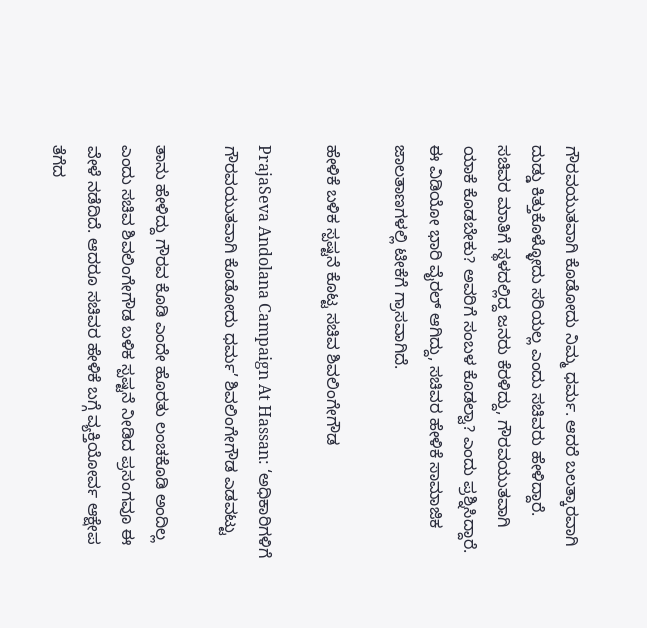ಗೌರವಯುತವಾಗಿ ಕೊಡೋದು ನಿಮ್ಮ ಧರ್ಮ. ಆದರೆ ಬಲತ್ಕಾರವಾಗಿ ದುಡ್ಡು ಕಿತ್ತುಕೊಳ್ಳೋದು ಸರಿಯಲ್ಲ ಎಂದು ಸಚಿವರು ಹೇಳಿದ್ದಾರೆ. ಸಚಿವರ ಮಾತಿಗೆ ಸ್ಥಳದಲ್ಲಿದ್ದ ಜನರು ಕೆರಳಿದ್ದು, ಗೌರವಯುತವಾಗಿ ಯಾಕೆ ಕೊಡಬೇಕು? ಅವರಿಗೆ ಸಂಬಳ ಕೊಡಲ್ವಾ? ಎಂದು ಪ್ರಶ್ನಿಸಿದ್ದಾರೆ. ಈ ವಿಡಿಯೋ ಭಾರಿ ವೈರಲ್ ಆಗಿದ್ದು, ಸಚಿವರ ಹೇಳಿಕೆ ಸಾಮಾಜಿಕ ಜಾಲತಾಣಗಳಲ್ಲಿ ಟೀಕೆಗೆ ಗ್ರಾಸವಾಗಿದೆ.

ಹೇಳಿಕೆ ಬಳಿಕ ಸ್ಪಷ್ಟನೆ ಕೊಟ್ಟ ಸಚಿವ ಶಿವಲಿಂಗೇಗೌಡ

PrajaSeva Andolana Campaign At Hassan: ‘ಅಧಿಕಾರಿಗಳಿಗೆ ಗೌರವಯುತವಾಗಿ ಕೊಡೋದು ಧರ್ಮ’ ಶಿವಲಿಂಗೇಗೌಡ ಎಡವಟ್ಟು

ತಾನು ಹೇಳಿದ್ದು ಗೌರವ ಕೊಡಿ ಎಂದೇ ಹೊರತು ಲಂಚ‌ಕೊಡಿ ಅಂದಿಲ್ಲ ಎಂದು ಸಚಿವ ಶಿವಲಿಂಗೇಗೌಡ ಬಳಿಕ ಸ್ಪಷ್ಟನೆ ನೀಡಿದ ಪ್ರಸಂಗವೂ ಈ ವೇಳೆ ನಡೆದಿದೆ. ಆದರೂ ಸಚಿವರ ಹೇಳಿಕೆ ಬಗ್ಗೆ ವ್ಯಕ್ತಿಯೋರ್ವ ಆಕ್ಷೇಪ ತೆಗೆದ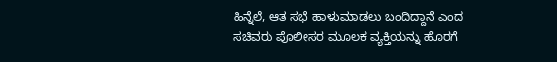ಹಿನ್ನೆಲೆ, ಆತ ಸಭೆ ಹಾಳುಮಾಡಲು ಬಂದಿದ್ದಾನೆ ಎಂದ ಸಚಿವರು ಪೊಲೀಸರ ಮೂಲಕ ವ್ಯಕ್ತಿಯನ್ನು ಹೊರಗೆ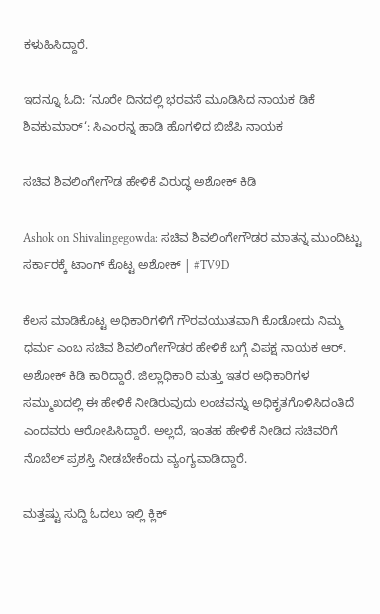ಕಳುಹಿಸಿದ್ದಾರೆ.

ಇದನ್ನೂ ಓದಿ: ‘ನೂರೇ ದಿನದಲ್ಲಿ ಭರವಸೆ ಮೂಡಿಸಿದ ನಾಯಕ ಡಿಕೆ ಶಿವಕುಮಾರ್‘: ಸಿಎಂರನ್ನ ಹಾಡಿ ಹೊಗಳಿದ ಬಿಜೆಪಿ ನಾಯಕ

ಸಚಿವ ಶಿವಲಿಂಗೇಗೌಡ ಹೇಳಿಕೆ ವಿರುದ್ಧ ಅಶೋಕ್ ಕಿಡಿ

Ashok on Shivalingegowda: ಸಚಿವ ಶಿವಲಿಂಗೇಗೌಡರ ಮಾತನ್ನ ಮುಂದಿಟ್ಟು ಸರ್ಕಾರಕ್ಕೆ ಟಾಂಗ್ ಕೊಟ್ಟ ಅಶೋಕ್ | #TV9D

ಕೆಲಸ ಮಾಡಿಕೊಟ್ಟ ಅಧಿಕಾರಿಗಳಿಗೆ ಗೌರವಯುತವಾಗಿ ಕೊಡೋದು ನಿಮ್ಮ ಧರ್ಮ ಎಂಬ ಸಚಿವ ಶಿವಲಿಂಗೇಗೌಡರ ಹೇಳಿಕೆ ಬಗ್ಗೆ ವಿಪಕ್ಷ ನಾಯಕ ಆರ್. ಅಶೋಕ್ ಕಿಡಿ ಕಾರಿದ್ದಾರೆ. ಜಿಲ್ಲಾಧಿಕಾರಿ ಮತ್ತು ಇತರ ಅಧಿಕಾರಿಗಳ ಸಮ್ಮುಖದಲ್ಲಿ ಈ ಹೇಳಿಕೆ ನೀಡಿರುವುದು ಲಂಚವನ್ನು ಅಧಿಕೃತಗೊಳಿಸಿದಂತಿದೆ ಎಂದವರು ಆರೋಪಿಸಿದ್ದಾರೆ. ಅಲ್ಲದೆ, ಇಂತಹ ಹೇಳಿಕೆ ನೀಡಿದ ಸಚಿವರಿಗೆ ನೊಬೆಲ್ ಪ್ರಶಸ್ತಿ ನೀಡಬೇಕೆಂದು ವ್ಯಂಗ್ಯವಾಡಿದ್ದಾರೆ.

ಮತ್ತಷ್ಟು ಸುದ್ದಿ ಓದಲು ಇಲ್ಲಿ ಕ್ಲಿಕ್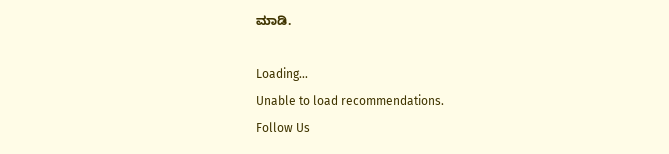ಮಾಡಿ.

Loading...
Unable to load recommendations.
Follow Us